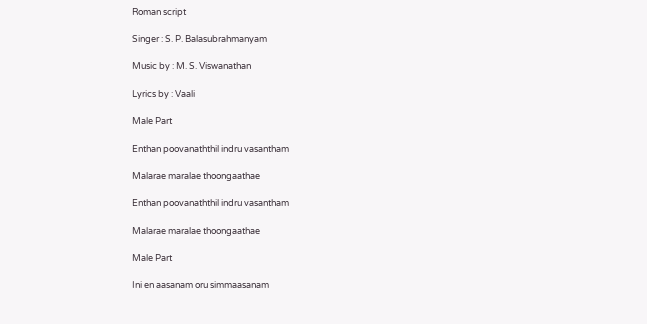Roman script

Singer : S. P. Balasubrahmanyam

Music by : M. S. Viswanathan

Lyrics by : Vaali

Male Part

Enthan poovanaththil indru vasantham

Malarae maralae thoongaathae

Enthan poovanaththil indru vasantham

Malarae maralae thoongaathae

Male Part

Ini en aasanam oru simmaasanam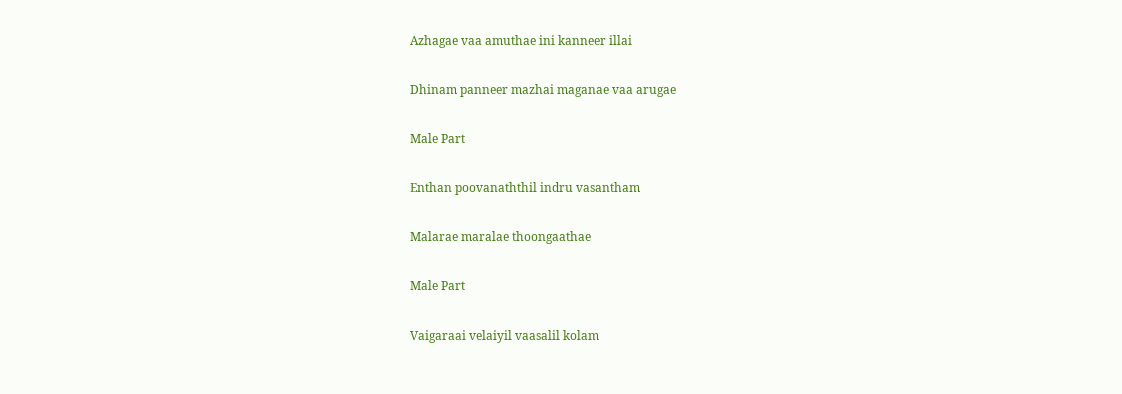Azhagae vaa amuthae ini kanneer illai

Dhinam panneer mazhai maganae vaa arugae

Male Part

Enthan poovanaththil indru vasantham

Malarae maralae thoongaathae

Male Part

Vaigaraai velaiyil vaasalil kolam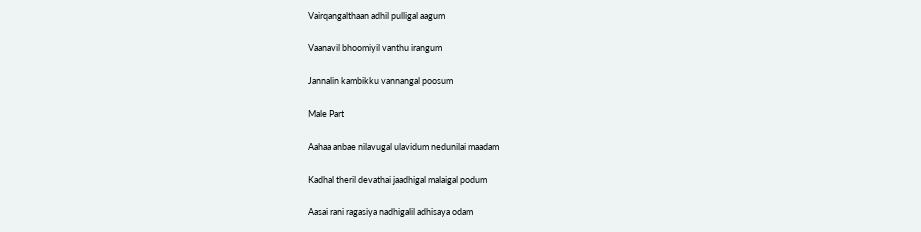Vairqangalthaan adhil pulligal aagum

Vaanavil bhoomiyil vanthu irangum

Jannalin kambikku vannangal poosum

Male Part

Aahaa anbae nilavugal ulavidum nedunilai maadam

Kadhal theril devathai jaadhigal malaigal podum

Aasai rani ragasiya nadhigalil adhisaya odam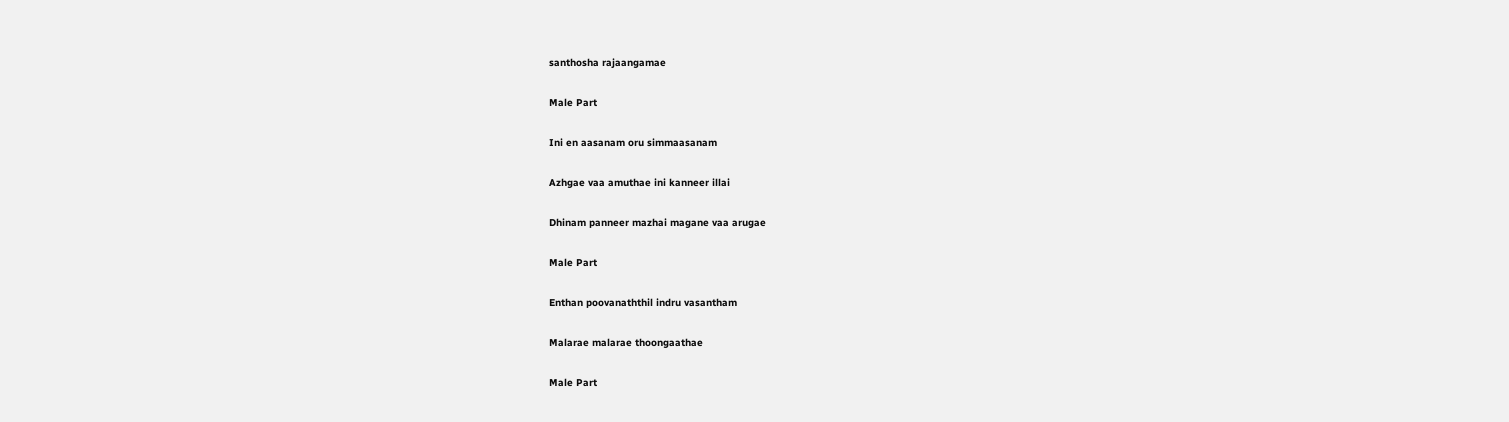santhosha rajaangamae

Male Part

Ini en aasanam oru simmaasanam

Azhgae vaa amuthae ini kanneer illai

Dhinam panneer mazhai magane vaa arugae

Male Part

Enthan poovanaththil indru vasantham

Malarae malarae thoongaathae

Male Part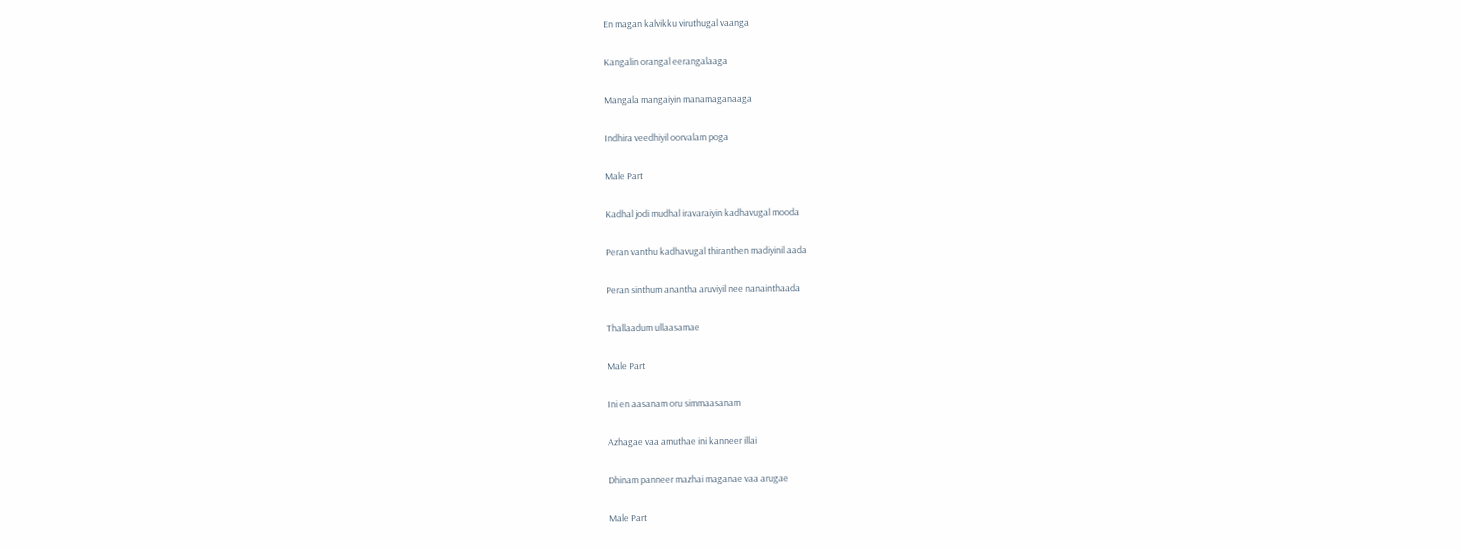En magan kalvikku viruthugal vaanga

Kangalin orangal eerangalaaga

Mangala mangaiyin manamaganaaga

Indhira veedhiyil oorvalam poga

Male Part

Kadhal jodi mudhal iravaraiyin kadhavugal mooda

Peran vanthu kadhavugal thiranthen madiyinil aada

Peran sinthum anantha aruviyil nee nanainthaada

Thallaadum ullaasamae

Male Part

Ini en aasanam oru simmaasanam

Azhagae vaa amuthae ini kanneer illai

Dhinam panneer mazhai maganae vaa arugae

Male Part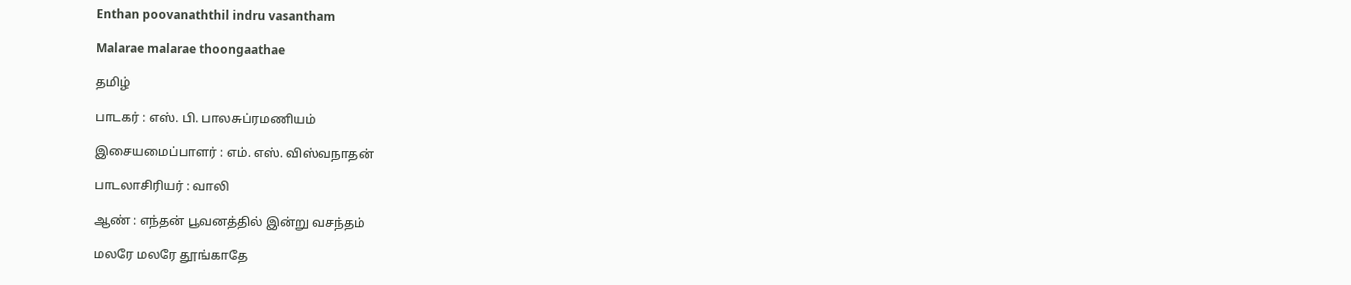Enthan poovanaththil indru vasantham

Malarae malarae thoongaathae

தமிழ்

பாடகர் : எஸ். பி. பாலசுப்ரமணியம்

இசையமைப்பாளர் : எம். எஸ். விஸ்வநாதன்

பாடலாசிரியர் : வாலி

ஆண் : எந்தன் பூவனத்தில் இன்று வசந்தம்

மலரே மலரே தூங்காதே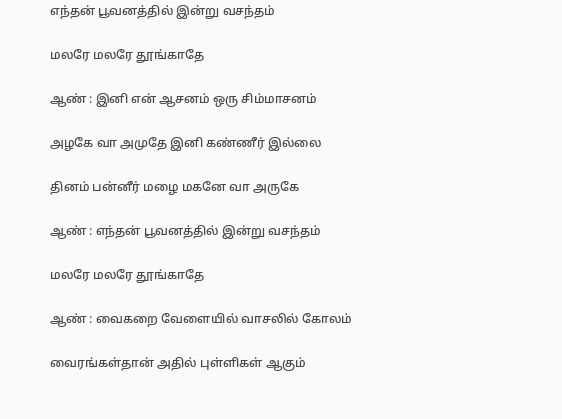எந்தன் பூவனத்தில் இன்று வசந்தம்

மலரே மலரே தூங்காதே

ஆண் : இனி என் ஆசனம் ஒரு சிம்மாசனம்

அழகே வா அமுதே இனி கண்ணீர் இல்லை

தினம் பன்னீர் மழை மகனே வா அருகே

ஆண் : எந்தன் பூவனத்தில் இன்று வசந்தம்

மலரே மலரே தூங்காதே

ஆண் : வைகறை வேளையில் வாசலில் கோலம்

வைரங்கள்தான் அதில் புள்ளிகள் ஆகும்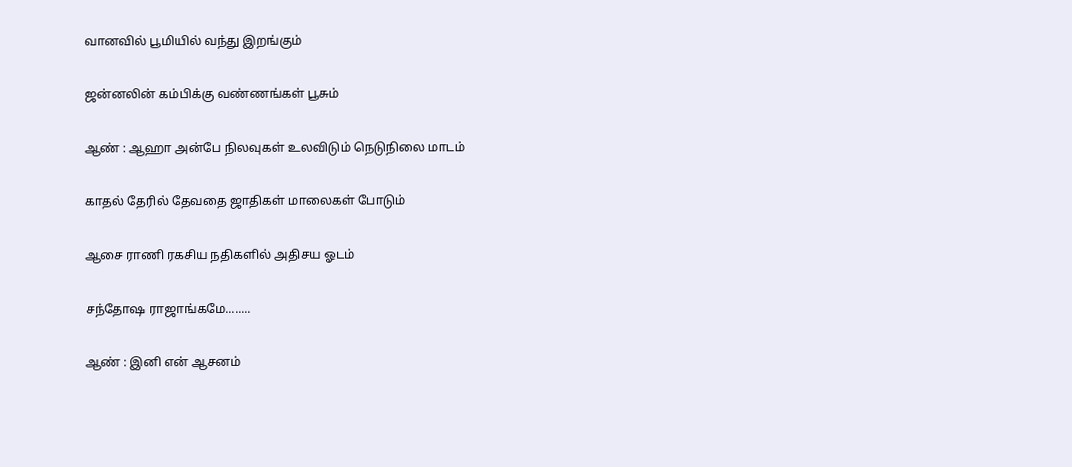வானவில் பூமியில் வந்து இறங்கும்

ஜன்னலின் கம்பிக்கு வண்ணங்கள் பூசும்

ஆண் : ஆஹா அன்பே நிலவுகள் உலவிடும் நெடுநிலை மாடம்

காதல் தேரில் தேவதை ஜாதிகள் மாலைகள் போடும்

ஆசை ராணி ரகசிய நதிகளில் அதிசய ஓடம்

சந்தோஷ ராஜாங்கமே........

ஆண் : இனி என் ஆசனம்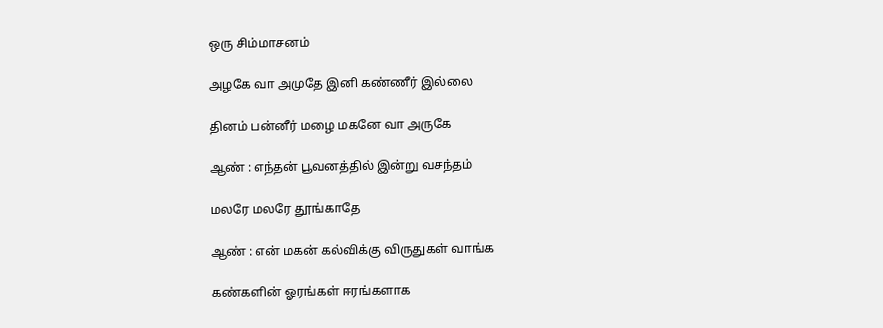ஒரு சிம்மாசனம்

அழகே வா அமுதே இனி கண்ணீர் இல்லை

தினம் பன்னீர் மழை மகனே வா அருகே

ஆண் : எந்தன் பூவனத்தில் இன்று வசந்தம்

மலரே மலரே தூங்காதே

ஆண் : என் மகன் கல்விக்கு விருதுகள் வாங்க

கண்களின் ஓரங்கள் ஈரங்களாக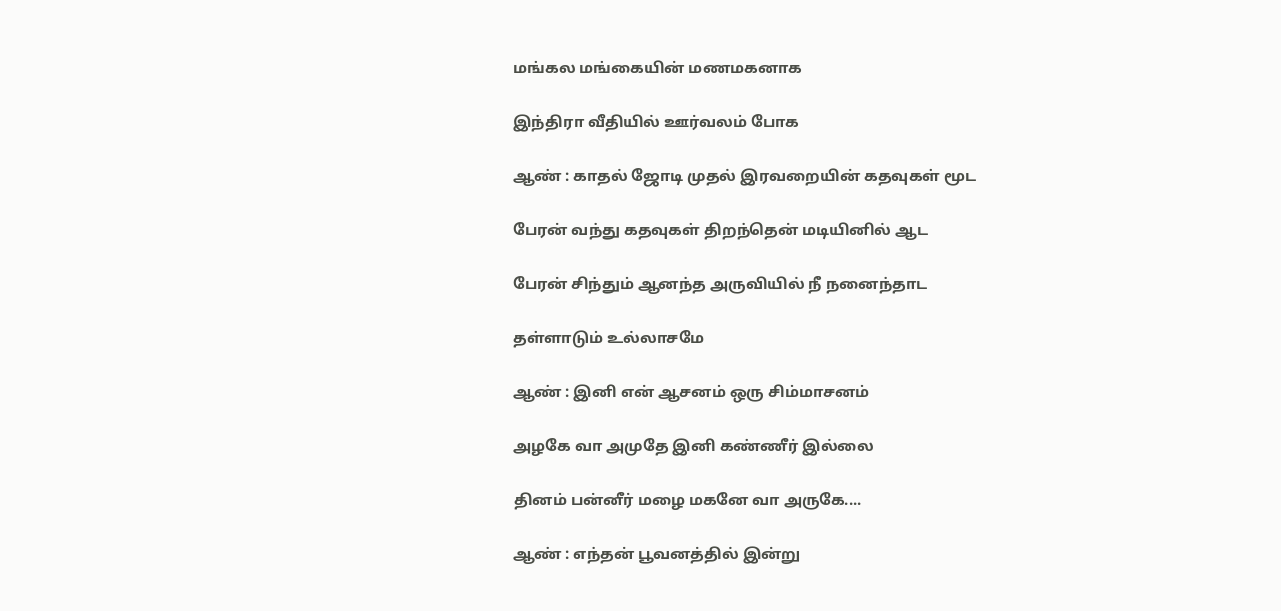மங்கல மங்கையின் மணமகனாக

இந்திரா வீதியில் ஊர்வலம் போக

ஆண் : காதல் ஜோடி முதல் இரவறையின் கதவுகள் மூட

பேரன் வந்து கதவுகள் திறந்தென் மடியினில் ஆட

பேரன் சிந்தும் ஆனந்த அருவியில் நீ நனைந்தாட

தள்ளாடும் உல்லாசமே

ஆண் : இனி என் ஆசனம் ஒரு சிம்மாசனம்

அழகே வா அமுதே இனி கண்ணீர் இல்லை

தினம் பன்னீர் மழை மகனே வா அருகே....

ஆண் : எந்தன் பூவனத்தில் இன்று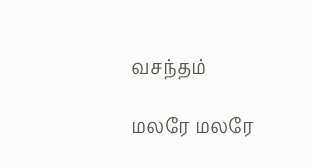வசந்தம்

மலரே மலரே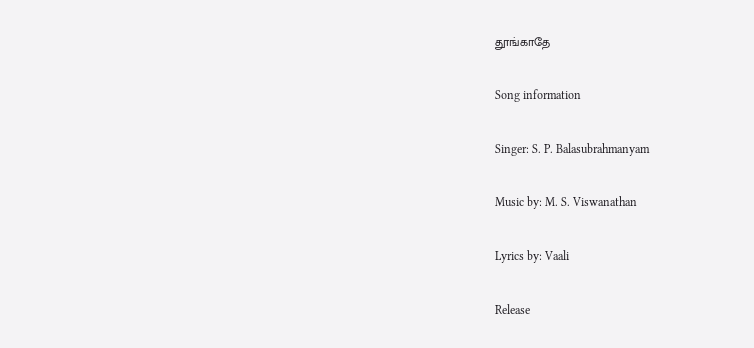தூங்காதே

Song information

Singer: S. P. Balasubrahmanyam

Music by: M. S. Viswanathan

Lyrics by: Vaali

Release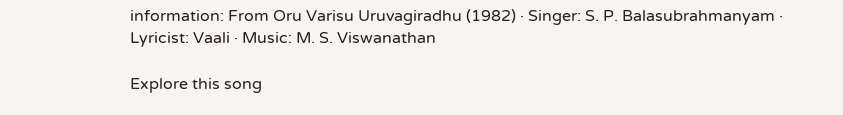information: From Oru Varisu Uruvagiradhu (1982) · Singer: S. P. Balasubrahmanyam · Lyricist: Vaali · Music: M. S. Viswanathan

Explore this song